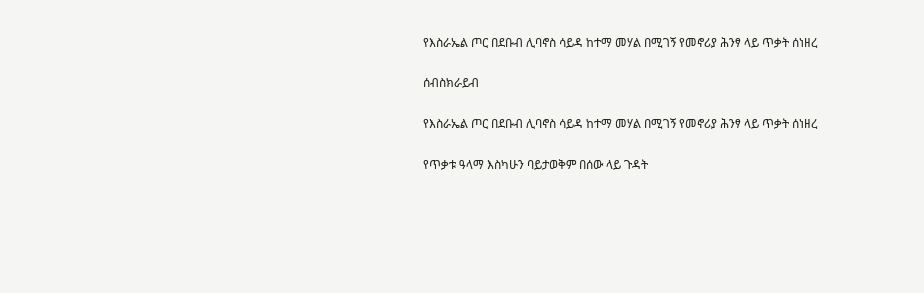የእስራኤል ጦር በደቡብ ሊባኖስ ሳይዳ ከተማ መሃል በሚገኝ የመኖሪያ ሕንፃ ላይ ጥቃት ሰነዘረ

ሰብስክራይብ

የእስራኤል ጦር በደቡብ ሊባኖስ ሳይዳ ከተማ መሃል በሚገኝ የመኖሪያ ሕንፃ ላይ ጥቃት ሰነዘረ

የጥቃቱ ዓላማ እስካሁን ባይታወቅም በሰው ላይ ጉዳት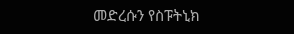መድረሱን የስፑትኒክ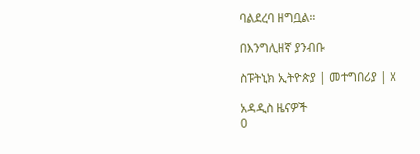ባልደረባ ዘግቧል።

በእንግሊዘኛ ያንብቡ

ስፑትኒክ ኢትዮጵያ | መተግበሪያ | X

አዳዲስ ዜናዎች
0